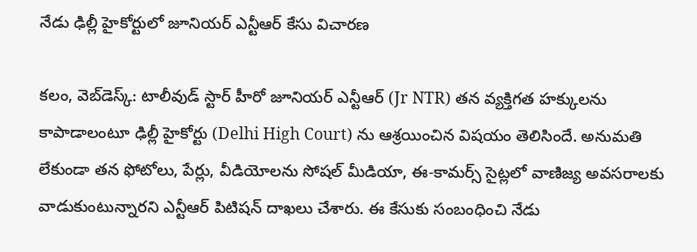నేడు ఢిల్లీ హైకోర్టులో జూనియర్ ఎన్టీఆర్ కేసు విచారణ

కలం, వెబ్‌డెస్క్: టాలీవుడ్ స్టార్ హీరో జూనియర్ ఎన్టీఆర్ (Jr NTR) తన వ్యక్తిగత హక్కులను కాపాడాలంటూ ఢిల్లీ హైకోర్టు (Delhi High Court) ను ఆశ్రయించిన విషయం తెలిసిందే. అనుమతి లేకుండా తన ఫోటోలు, పేర్లు, వీడియోలను సోషల్ మీడియా, ఈ-కామర్స్ సైట్లలో వాణిజ్య అవసరాలకు వాడుకుంటున్నారని ఎన్టీఆర్ పిటిషన్ దాఖలు చేశారు. ఈ కేసుకు సంబంధించి నేడు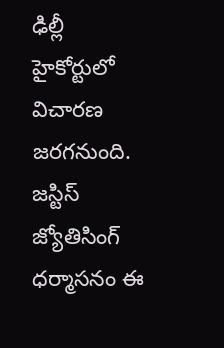ఢిల్లీ హైకోర్టులో విచారణ జరగనుంది. జస్టిస్ జ్యోతిసింగ్ ధర్మాసనం ఈ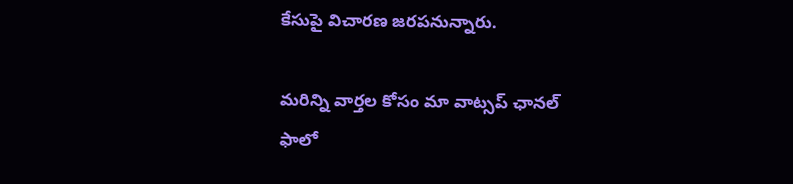కేసుపై విచారణ జరపనున్నారు.

మ‌రిన్ని వార్త‌ల కోసం మా వాట్స‌ప్ ఛాన‌ల్ ఫాలో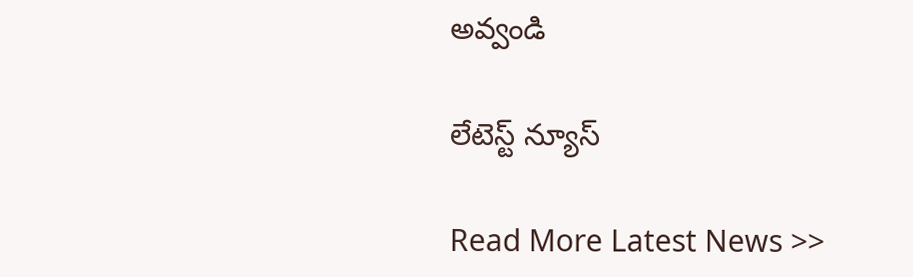అవ్వండి

లేటెస్ట్ న్యూస్‌

Read More Latest News >>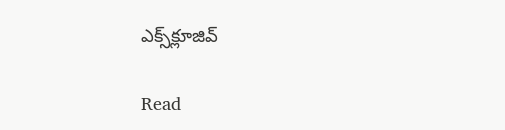ఎక్స్‌క్లూజివ్‌

Read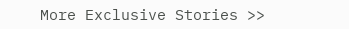More Exclusive Stories >>